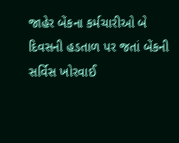જાહેર બેંકના કર્મચારીઓ બે દિવસની હડતાળ પર જતાં બેંકની સર્વિસ ખોરવાઈ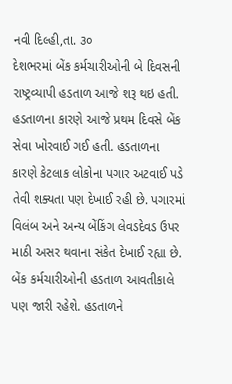નવી દિલ્હી,તા. ૩૦
દેશભરમાં બેંક કર્મચારીઓની બે દિવસની રાષ્ટ્રવ્યાપી હડતાળ આજે શરૂ થઇ હતી. હડતાળના કારણે આજે પ્રથમ દિવસે બેંક સેવા ખોરવાઈ ગઈ હતી. હડતાળના કારણે કેટલાક લોકોના પગાર અટવાઈ પડે તેવી શક્યતા પણ દેખાઈ રહી છે. પગારમાં વિલંબ અને અન્ય બેંકિંગ લેવડદેવડ ઉપર માઠી અસર થવાના સંકેત દેખાઈ રહ્યા છે. બેંક કર્મચારીઓની હડતાળ આવતીકાલે પણ જારી રહેશે. હડતાળને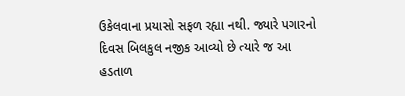ઉકેલવાના પ્રયાસો સફળ રહ્યા નથી. જ્યારે પગારનો દિવસ બિલકુલ નજીક આવ્યો છે ત્યારે જ આ હડતાળ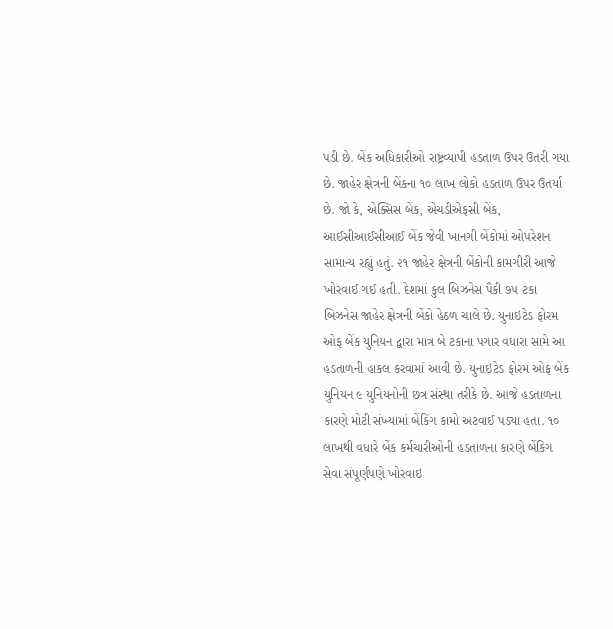પડી છે. બેંક અધિકારીઓ રાષ્ટ્રવ્યાપી હડતાળ ઉપર ઉતરી ગયા છે. જાહેર ક્ષેત્રની બેંકના ૧૦ લાખ લોકો હડતાળ ઉપર ઉતર્યા છે. જો કે, એક્સિસ બેંક, એચડીએફસી બેંક, આઈસીઆઈસીઆઈ બેંક જેવી ખાનગી બેંકોમાં ઓપરેશન સામાન્ય રહ્યું હતું. ૨૧ જાહેર ક્ષેત્રની બેંકોની કામગીરી આજે ખોરવાઈ ગઈ હતી. દેશમાં કુલ બિઝનેસ પૈકી ૭૫ ટકા બિઝનેસ જાહેર ક્ષેત્રની બેંકો હેઠળ ચાલે છે. યુનાઇટેડ ફોરમ ઓફ બેંક યુનિયન દ્વારા માત્ર બે ટકાના પગાર વધારા સામે આ હડતાળની હાકલ કરવામાં આવી છે. યુનાઇટેડ ફોરમ ઓફ બેંક યુનિયન ૯ યુનિયનોની છત્ર સંસ્થા તરીકે છે. આજે હડતાળના કારણે મોટી સંખ્યામાં બેંકિંગ કામો અટવાઈ પડ્યા હતા. ૧૦ લાખથી વધારે બેંક કર્મચારીઓની હડતાળના કારણે બેંકિગ સેવા સંપૂર્ણપણે ખોરવાઇ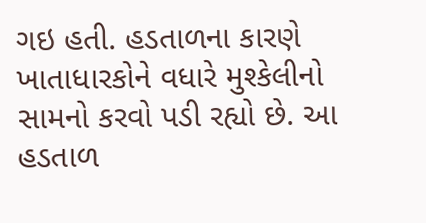ગઇ હતી. હડતાળના કારણે ખાતાધારકોને વધારે મુશ્કેલીનો સામનો કરવો પડી રહ્યો છે. આ હડતાળ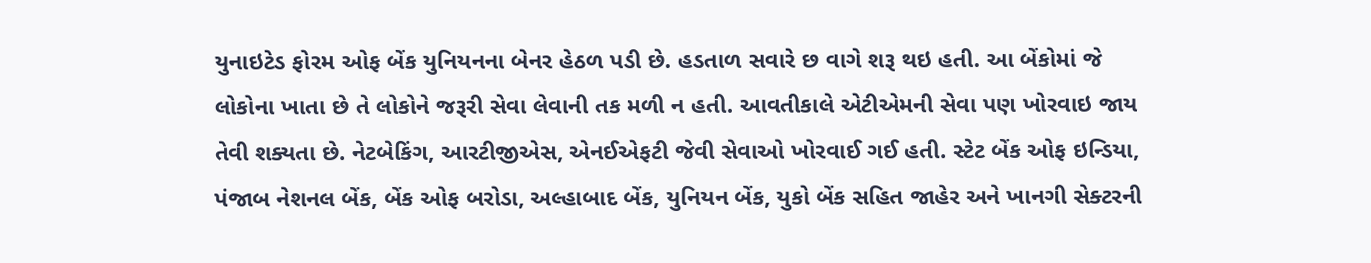યુનાઇટેડ ફોરમ ઓફ બેંક યુનિયનના બેનર હેઠળ પડી છે. હડતાળ સવારે છ વાગે શરૂ થઇ હતી. આ બેંકોમાં જે લોકોના ખાતા છે તે લોકોને જરૂરી સેવા લેવાની તક મળી ન હતી. આવતીકાલે એટીએમની સેવા પણ ખોરવાઇ જાય તેવી શક્યતા છે. નેટબેકિંગ, આરટીજીએસ, એનઈએફટી જેવી સેવાઓ ખોરવાઈ ગઈ હતી. સ્ટેટ બેંક ઓફ ઇન્ડિયા, પંજાબ નેશનલ બેંક, બેંક ઓફ બરોડા, અલ્હાબાદ બેંક, યુનિયન બેંક, યુકો બેંક સહિત જાહેર અને ખાનગી સેક્ટરની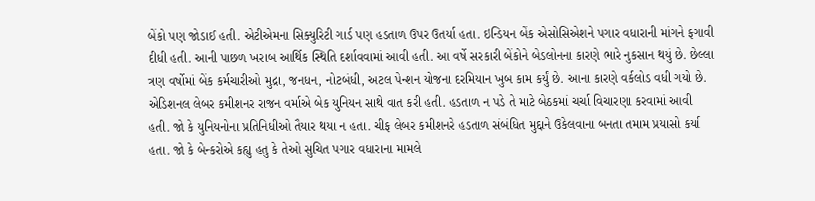બેંકો પણ જોડાઈ હતી. એટીએમના સિક્યુરિટી ગાર્ડ પણ હડતાળ ઉપર ઉતર્યા હતા. ઇન્ડિયન બેંક એસોસિએશને પગાર વધારાની માંગને ફગાવી દીધી હતી. આની પાછળ ખરાબ આર્થિક સ્થિતિ દર્શાવવામાં આવી હતી. આ વર્ષે સરકારી બેંકોને બેડલોનના કારણે ભારે નુકસાન થયું છે. છેલ્લા ત્રણ વર્ષોમાં બેંક કર્મચારીઓ મુદ્રા, જનધન, નોટબંધી, અટલ પેન્શન યોજના દરમિયાન ખુબ કામ કર્યું છે. આના કારણે વર્કલોડ વધી ગયો છે. એડિશનલ લેબર કમીશનર રાજન વર્માએ બેક યુનિયન સાથે વાત કરી હતી. હડતાળ ન પડે તે માટે બેઠકમાં ચર્ચા વિચારણા કરવામાં આવી હતી. જો કે યુનિયનોના પ્રતિનિધીઓ તૈયાર થયા ન હતા. ચીફ લેબર કમીશનરે હડતાળ સંબંધિત મુદ્દાને ઉકેલવાના બનતા તમામ પ્રયાસો કર્યા હતા. જો કે બેન્કરોએ કહ્યુ હતુ કે તેઓ સુચિત પગાર વધારાના મામલે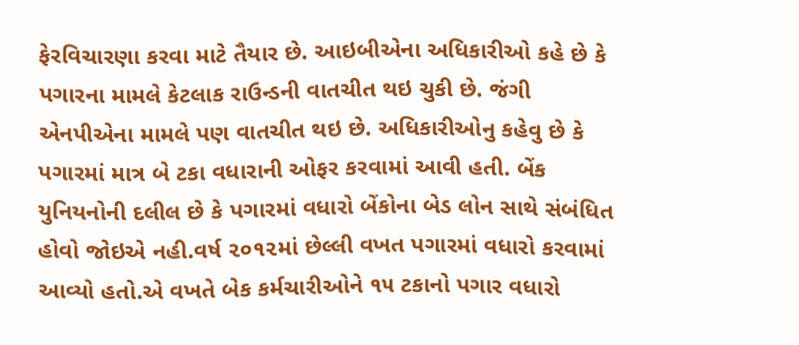ફેરવિચારણા કરવા માટે તૈયાર છે. આઇબીએના અધિકારીઓ કહે છે કે પગારના મામલે કેટલાક રાઉન્ડની વાતચીત થઇ ચુકી છે. જંગી એનપીએના મામલે પણ વાતચીત થઇ છે. અધિકારીઓનુ કહેવુ છે કે પગારમાં માત્ર બે ટકા વધારાની ઓફર કરવામાં આવી હતી. બેંક યુનિયનોની દલીલ છે કે પગારમાં વધારો બેંકોના બેડ લોન સાથે સંબંધિત હોવો જોઇએ નહી.વર્ષ ૨૦૧૨માં છેલ્લી વખત પગારમાં વધારો કરવામાં આવ્યો હતો.એ વખતે બેક કર્મચારીઓને ૧૫ ટકાનો પગાર વધારો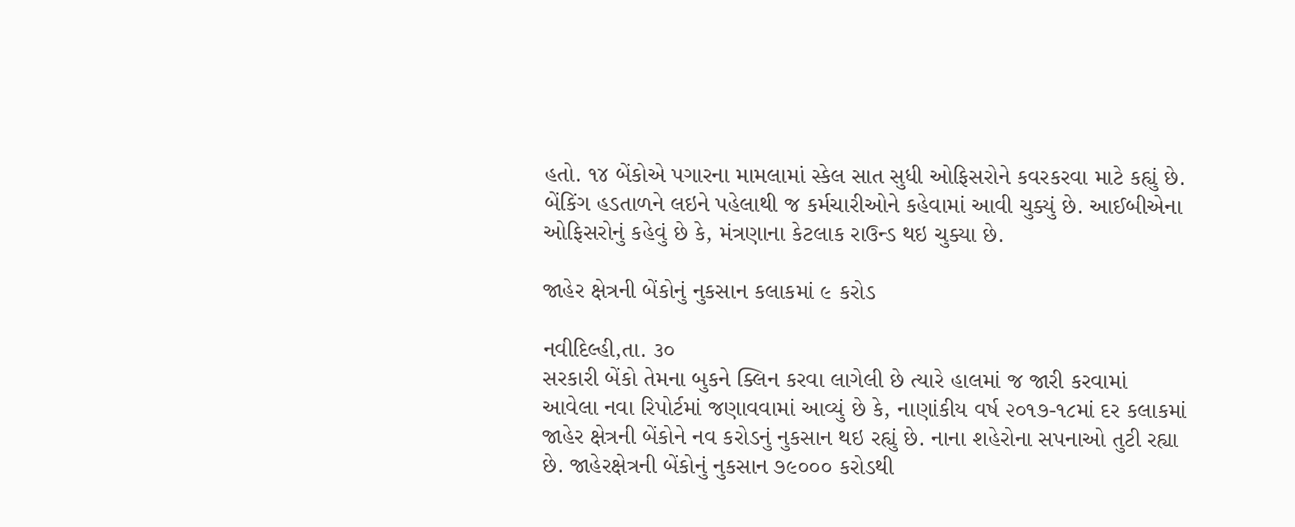હતો. ૧૪ બેંકોએ પગારના મામલામાં સ્કેલ સાત સુધી ઓફિસરોને કવરકરવા માટે કહ્યું છે. બેંકિંગ હડતાળને લઇને પહેલાથી જ કર્મચારીઓને કહેવામાં આવી ચુક્યું છે. આઈબીએના ઓફિસરોનું કહેવું છે કે, મંત્રણાના કેટલાક રાઉન્ડ થઇ ચુક્યા છે.

જાહેર ક્ષેત્રની બેંકોનું નુકસાન કલાકમાં ૯ કરોડ

નવીદિલ્હી,તા. ૩૦
સરકારી બેંકો તેમના બુકને ક્લિન કરવા લાગેલી છે ત્યારે હાલમાં જ જારી કરવામાં આવેલા નવા રિપોર્ટમાં જણાવવામાં આવ્યું છે કે, નાણાંકીય વર્ષ ૨૦૧૭-૧૮માં દર કલાકમાં જાહેર ક્ષેત્રની બેંકોને નવ કરોડનું નુકસાન થઇ રહ્યું છે. નાના શહેરોના સપનાઓ તુટી રહ્યા છે. જાહેરક્ષેત્રની બેંકોનું નુકસાન ૭૯૦૦૦ કરોડથી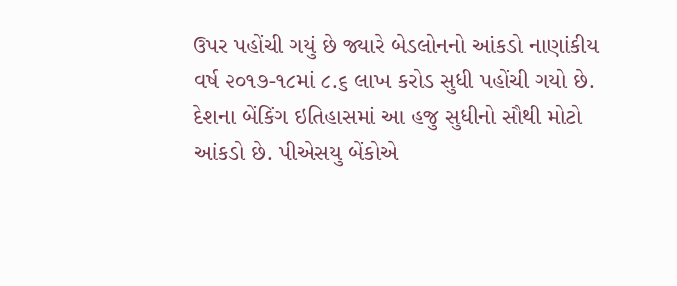ઉપર પહોંચી ગયું છે જ્યારે બેડલોનનો આંકડો નાણાંકીય વર્ષ ૨૦૧૭-૧૮માં ૮.૬ લાખ કરોડ સુધી પહોંચી ગયો છે. દેશના બેંકિંગ ઇતિહાસમાં આ હજુ સુધીનો સૌથી મોટો આંકડો છે. પીએસયુ બેંકોએ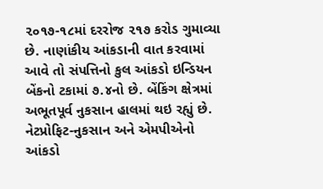૨૦૧૭-૧૮માં દરરોજ ૨૧૭ કરોડ ગુમાવ્યા છે. નાણાંકીય આંકડાની વાત કરવામાં આવે તો સંપત્તિનો કુલ આંકડો ઇન્ડિયન બેંકનો ટકામાં ૭.૪નો છે. બેંકિંગ ક્ષેત્રમાં અભૂતપૂર્વ નુકસાન હાલમાં થઇ રહ્યું છે. નેટપ્રોફિટ-નુકસાન અને એમપીએનો આંકડો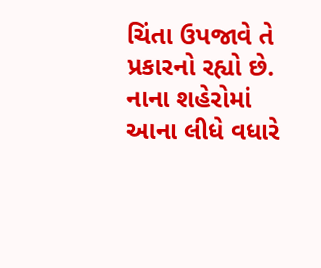ચિંતા ઉપજાવે તે પ્રકારનો રહ્યો છે. નાના શહેરોમાં આના લીધે વધારે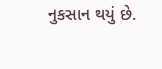નુકસાન થયું છે.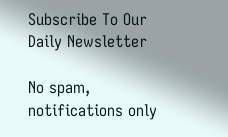Subscribe To Our Daily Newsletter

No spam, notifications only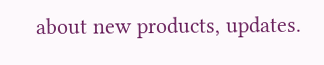about new products, updates.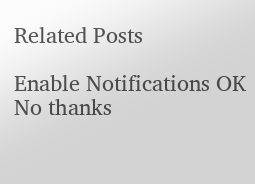Related Posts

Enable Notifications OK No thanks